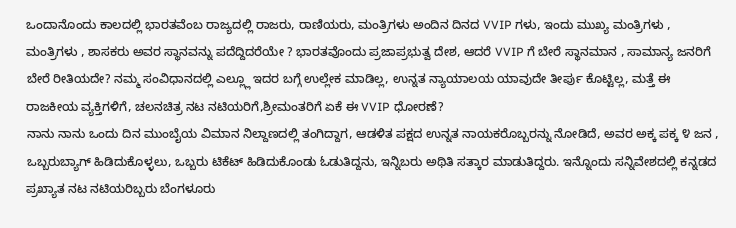ಒಂದಾನೊಂದು ಕಾಲದಲ್ಲಿ ಭಾರತವೆಂಬ ರಾಜ್ಯದಲ್ಲಿ ರಾಜರು, ರಾಣಿಯರು, ಮಂತ್ರಿಗಳು ಅಂದಿನ ದಿನದ VVIP ಗಳು, ಇಂದು ಮುಖ್ಯ ಮಂತ್ರಿಗಳು , ಮಂತ್ರಿಗಳು , ಶಾಸಕರು ಅವರ ಸ್ಥಾನವನ್ನು ಪದೆದ್ದಿದರೆಯೇ ? ಭಾರತವೊಂದು ಪ್ರಜಾಪ್ರಭುತ್ವ ದೇಶ, ಆದರೆ VVIP ಗೆ ಬೇರೆ ಸ್ಥಾನಮಾನ , ಸಾಮಾನ್ಯ ಜನರಿಗೆ ಬೇರೆ ರೀತಿಯದೇ? ನಮ್ಮ ಸಂವಿಧಾನದಲ್ಲಿ ಎಲ್ಲ್ಲೂ ಇದರ ಬಗ್ಗೆ ಉಲ್ಲೇಕ ಮಾಡಿಲ್ಲ, ಉನ್ನತ ನ್ಯಾಯಾಲಯ ಯಾವುದೇ ತೀರ್ಪು ಕೊಟ್ಟಿಲ್ಲ, ಮತ್ತೆ ಈ ರಾಜಕೀಯ ವ್ಯಕ್ತಿಗಳಿಗೆ, ಚಲನಚಿತ್ರ ನಟ ನಟಿಯರಿಗೆ,ಶ್ರೀಮಂತರಿಗೆ ಏಕೆ ಈ VVIP ಧೋರಣೆ?
ನಾನು ನಾನು ಒಂದು ದಿನ ಮುಂಬೈಯ ವಿಮಾನ ನಿಲ್ದಾಣದಲ್ಲಿ ತಂಗಿದ್ದಾಗ, ಆಡಳಿತ ಪಕ್ಷದ ಉನ್ನತ ನಾಯಕರೊಬ್ಬರನ್ನು ನೋಡಿದೆ, ಅವರ ಅಕ್ಕ ಪಕ್ಕ ೪ ಜನ , ಒಬ್ಬರುಬ್ಯಾಗ್ ಹಿಡಿದುಕೊಳ್ಳಲು, ಒಬ್ಬರು ಟಿಕೆಟ್ ಹಿಡಿದುಕೊಂಡು ಓಡುತಿದ್ದನು, ಇನ್ನಿಬರು ಅಥಿತಿ ಸತ್ಕಾರ ಮಾಡುತಿದ್ದರು. ಇನ್ನೊಂದು ಸನ್ನಿವೇಶದಲ್ಲಿ ಕನ್ನಡದ ಪ್ರಖ್ಯಾತ ನಟ ನಟಿಯರಿಬ್ಬರು ಬೆಂಗಳೂರು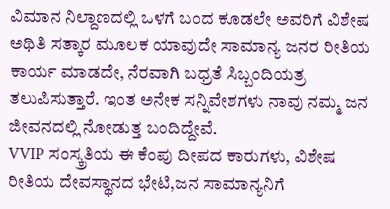ವಿಮಾನ ನಿಲ್ದಾಣದಲ್ಲಿ ಒಳಗೆ ಬಂದ ಕೂಡಲೇ ಅವರಿಗೆ ವಿಶೇಷ ಅಥಿತಿ ಸತ್ಕಾರ ಮೂಲಕ ಯಾವುದೇ ಸಾಮಾನ್ಯ ಜನರ ರೀತಿಯ ಕಾರ್ಯ ಮಾಡದೇ, ನೆರವಾಗಿ ಬಧ್ರತೆ ಸಿಬ್ಬಂದಿಯತ್ರ ತಲುಪಿಸುತ್ತಾರೆ. ಇಂತ ಅನೇಕ ಸನ್ನಿವೇಶಗಳು ನಾವು ನಮ್ಮ ಜನ ಜೀವನದಲ್ಲಿ ನೋಡುತ್ತ ಬಂದಿದ್ದೇವೆ.
VVIP ಸಂಸ್ಕ್ರತಿಯ ಈ ಕೆಂಪು ದೀಪದ ಕಾರುಗಳು, ವಿಶೇಷ ರೀತಿಯ ದೇವಸ್ಥಾನದ ಭೇಟಿ,ಜನ ಸಾಮಾನ್ಯನಿಗೆ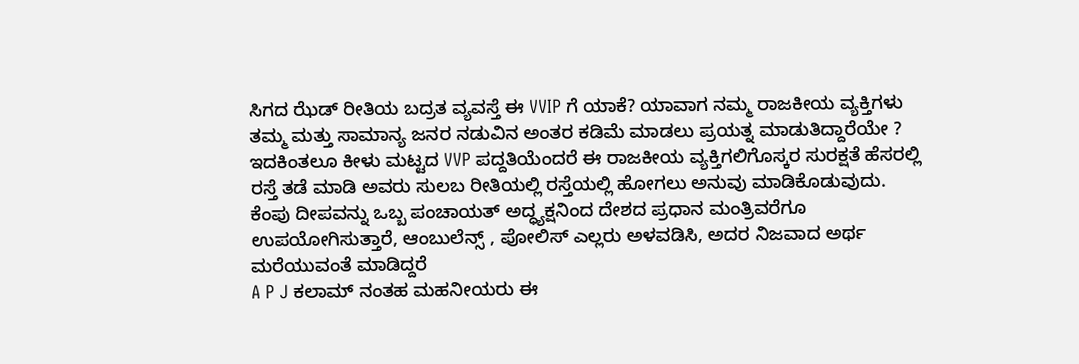ಸಿಗದ ಝೆಡ್ ರೀತಿಯ ಬದ್ರತ ವ್ಯವಸ್ತೆ ಈ VVIP ಗೆ ಯಾಕೆ? ಯಾವಾಗ ನಮ್ಮ ರಾಜಕೀಯ ವ್ಯಕ್ತಿಗಳು ತಮ್ಮ ಮತ್ತು ಸಾಮಾನ್ಯ ಜನರ ನಡುವಿನ ಅಂತರ ಕಡಿಮೆ ಮಾಡಲು ಪ್ರಯತ್ನ ಮಾಡುತಿದ್ದಾರೆಯೇ ?
ಇದಕಿಂತಲೂ ಕೀಳು ಮಟ್ಟದ VVP ಪದ್ದತಿಯೆಂದರೆ ಈ ರಾಜಕೀಯ ವ್ಯಕ್ತಿಗಲಿಗೊಸ್ಕರ ಸುರಕ್ಷತೆ ಹೆಸರಲ್ಲಿ ರಸ್ತೆ ತಡೆ ಮಾಡಿ ಅವರು ಸುಲಬ ರೀತಿಯಲ್ಲಿ ರಸ್ತೆಯಲ್ಲಿ ಹೋಗಲು ಅನುವು ಮಾಡಿಕೊಡುವುದು. ಕೆಂಪು ದೀಪವನ್ನು ಒಬ್ಬ ಪಂಚಾಯತ್ ಅದ್ಧ್ಯಕ್ಷನಿಂದ ದೇಶದ ಪ್ರಧಾನ ಮಂತ್ರಿವರೆಗೂ ಉಪಯೋಗಿಸುತ್ತಾರೆ, ಆಂಬುಲೆನ್ಸ್ , ಪೋಲಿಸ್ ಎಲ್ಲರು ಅಳವಡಿಸಿ, ಅದರ ನಿಜವಾದ ಅರ್ಥ ಮರೆಯುವಂತೆ ಮಾಡಿದ್ದರೆ
A P J ಕಲಾಮ್ ನಂತಹ ಮಹನೀಯರು ಈ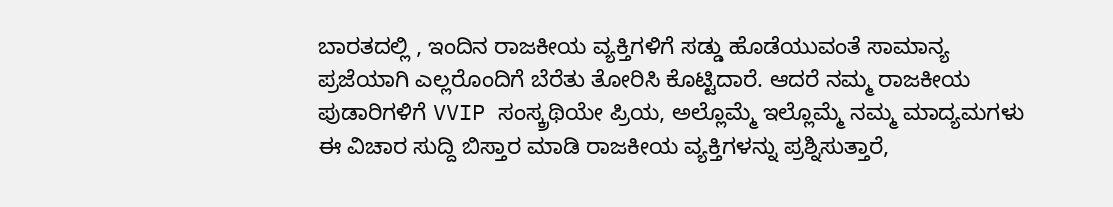ಬಾರತದಲ್ಲಿ , ಇಂದಿನ ರಾಜಕೀಯ ವ್ಯಕ್ತಿಗಳಿಗೆ ಸಡ್ಡು ಹೊಡೆಯುವಂತೆ ಸಾಮಾನ್ಯ ಪ್ರಜೆಯಾಗಿ ಎಲ್ಲರೊಂದಿಗೆ ಬೆರೆತು ತೋರಿಸಿ ಕೊಟ್ಟಿದಾರೆ. ಆದರೆ ನಮ್ಮ ರಾಜಕೀಯ ಪುಡಾರಿಗಳಿಗೆ VVIP ಸಂಸ್ಕ್ರಥಿಯೇ ಪ್ರಿಯ, ಅಲ್ಲೊಮ್ಮೆ ಇಲ್ಲೊಮ್ಮೆ ನಮ್ಮ ಮಾದ್ಯಮಗಳು ಈ ವಿಚಾರ ಸುದ್ದಿ ಬಿಸ್ತಾರ ಮಾಡಿ ರಾಜಕೀಯ ವ್ಯಕ್ತಿಗಳನ್ನು ಪ್ರಶ್ನಿಸುತ್ತಾರೆ,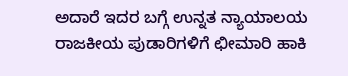ಅದಾರೆ ಇದರ ಬಗ್ಗೆ ಉನ್ನತ ನ್ಯಾಯಾಲಯ ರಾಜಕೀಯ ಪುಡಾರಿಗಳಿಗೆ ಛೀಮಾರಿ ಹಾಕಿ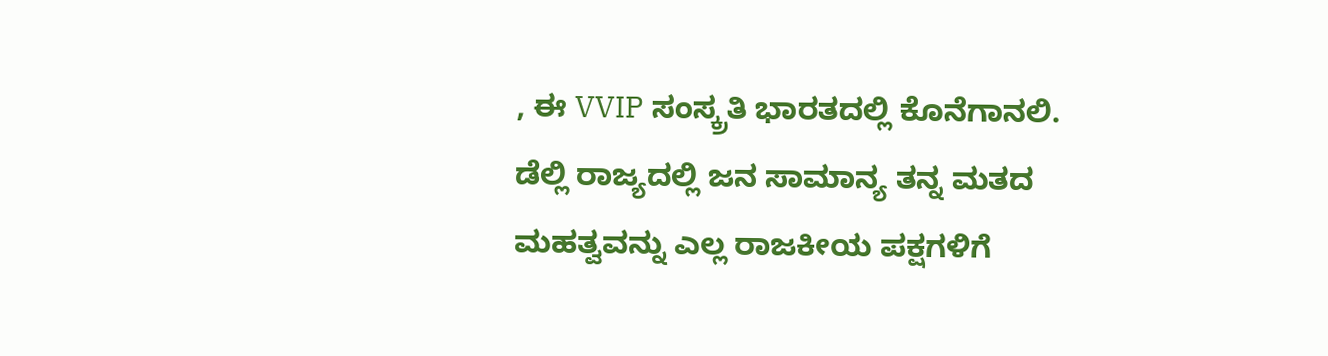, ಈ VVIP ಸಂಸ್ಕ್ರತಿ ಭಾರತದಲ್ಲಿ ಕೊನೆಗಾನಲಿ.
ಡೆಲ್ಲಿ ರಾಜ್ಯದಲ್ಲಿ ಜನ ಸಾಮಾನ್ಯ ತನ್ನ ಮತದ ಮಹತ್ವವನ್ನು ಎಲ್ಲ ರಾಜಕೀಯ ಪಕ್ಷಗಳಿಗೆ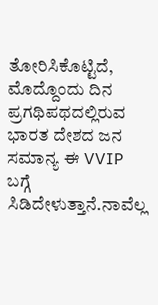ತೋರಿಸಿಕೊಟ್ಟಿದೆ, ಮೊದ್ದೊಂದು ದಿನ ಪ್ರಗಥಿಪಥದಲ್ಲಿರುವ ಭಾರತ ದೇಶದ ಜನ ಸಮಾನ್ಯ ಈ VVIP ಬಗ್ಗೆ ಸಿಡಿದೇಳುತ್ತಾನೆ.ನಾವೆಲ್ಲ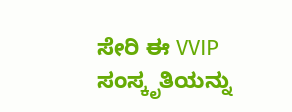ಸೇರಿ ಈ VVIP ಸಂಸ್ಕೃತಿಯನ್ನು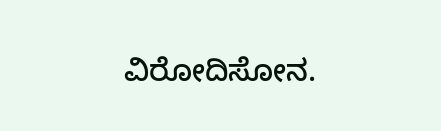ವಿರೋದಿಸೋನ.